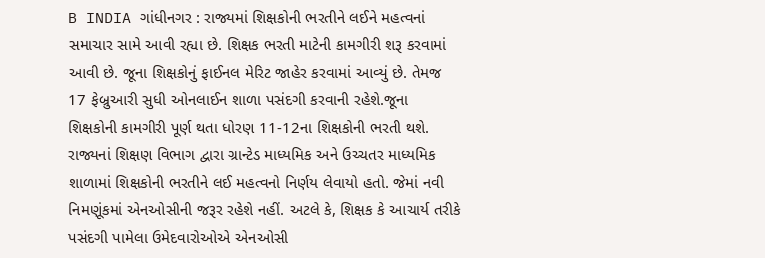B INDIA ગાંધીનગર : રાજ્યમાં શિક્ષકોની ભરતીને લઈને મહત્વનાં સમાચાર સામે આવી રહ્યા છે. શિક્ષક ભરતી માટેની કામગીરી શરૂ કરવામાં આવી છે. જૂના શિક્ષકોનું ફાઈનલ મેરિટ જાહેર કરવામાં આવ્યું છે. તેમજ 17 ફેબ્રુઆરી સુધી ઓનલાઈન શાળા પસંદગી કરવાની રહેશે.જૂના શિક્ષકોની કામગીરી પૂર્ણ થતા ધોરણ 11-12ના શિક્ષકોની ભરતી થશે.
રાજ્યનાં શિક્ષણ વિભાગ દ્વારા ગ્રાન્ટેડ માધ્યમિક અને ઉચ્ચતર માધ્યમિક શાળામાં શિક્ષકોની ભરતીને લઈ મહત્વનો નિર્ણય લેવાયો હતો. જેમાં નવી નિમણૂંકમાં એનઓસીની જરૂર રહેશે નહીં. અટલે કે, શિક્ષક કે આચાર્ય તરીકે પસંદગી પામેલા ઉમેદવારોઓએ એનઓસી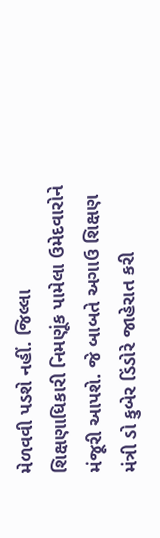મેળવવી પડશે નહીં. જિલ્લા શિક્ષણાધિકારી નિમણૂંક પામેલા ઉમેદવારોને મંજૂરી આપશે. જે બાબતે અગાઉ શિક્ષણ મંત્રી ડો કુબેર ડિંડોરે જાહેરાત કરી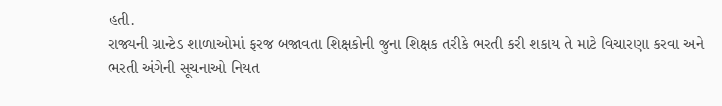હતી.
રાજ્યની ગ્રાન્ટેડ શાળાઓમાં ફરજ બજાવતા શિક્ષકોની જુના શિક્ષક તરીકે ભરતી કરી શકાય તે માટે વિચારણા કરવા અને ભરતી અંગેની સૂચનાઓ નિયત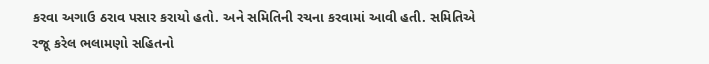કરવા અગાઉ ઠરાવ પસાર કરાયો હતો. અને સમિતિની રચના કરવામાં આવી હતી. સમિતિએ રજૂ કરેલ ભલામણો સહિતનો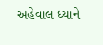અહેવાલ ધ્યાને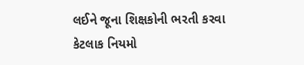લઈને જૂના શિક્ષકોની ભરતી કરવા કેટલાક નિયમો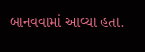બાનવવામાં આવ્યા હતા.